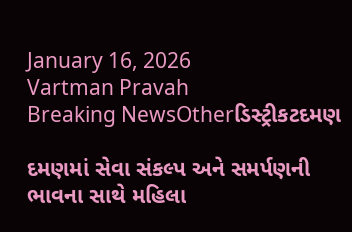January 16, 2026
Vartman Pravah
Breaking NewsOtherડિસ્ટ્રીકટદમણ

દમણમાં સેવા સંકલ્‍પ અને સમર્પણની ભાવના સાથે મહિલા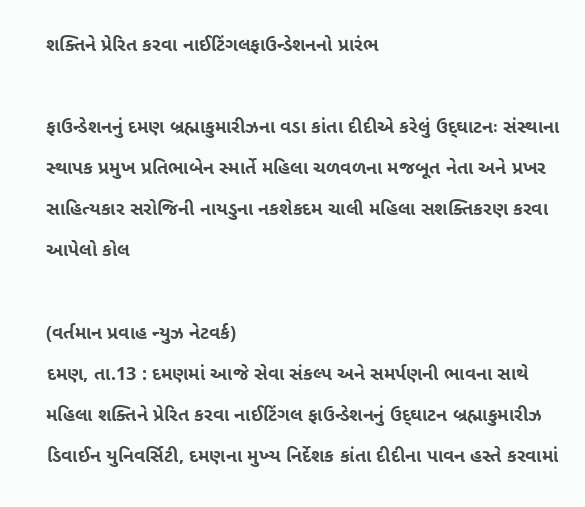શક્‍તિને પ્રેરિત કરવા નાઈટિંગલફાઉન્‍ડેશનનો પ્રારંભ

ફાઉન્‍ડેશનનું દમણ બ્રહ્માકુમારીઝના વડા કાંતા દીદીએ કરેલું ઉદ્‌ઘાટનઃ સંસ્‍થાના સ્‍થાપક પ્રમુખ પ્રતિભાબેન સ્‍માર્તે મહિલા ચળવળના મજબૂત નેતા અને પ્રખર સાહિત્‍યકાર સરોજિની નાયડુના નકશેકદમ ચાલી મહિલા સશક્‍તિકરણ કરવા આપેલો કોલ

(વર્તમાન પ્રવાહ ન્‍યુઝ નેટવર્ક)
દમણ, તા.13 : દમણમાં આજે સેવા સંકલ્‍પ અને સમર્પણની ભાવના સાથે મહિલા શક્‍તિને પ્રેરિત કરવા નાઈટિંગલ ફાઉન્‍ડેશનનું ઉદ્‌ઘાટન બ્રહ્માકુમારીઝ ડિવાઈન યુનિવર્સિટી, દમણના મુખ્‍ય નિર્દેશક કાંતા દીદીના પાવન હસ્‍તે કરવામાં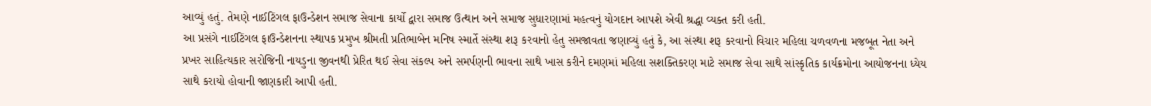આવ્‍યું હતું. તેમણે નાઈટિંગલ ફાઉન્‍ડેશન સમાજ સેવાના કાર્યો દ્વારા સમાજ ઉત્‍થાન અને સમાજ સુધારણામાં મહત્‍વનું યોગદાન આપશે એવી શ્રદ્ધા વ્‍યક્‍ત કરી હતી.
આ પ્રસંગે નાઈટિંગલ ફાઉન્‍ડેશનના સ્‍થાપક પ્રમુખ શ્રીમતી પ્રતિભાબેન મનિષ સ્‍માર્તે સંસ્‍થા શરૂ કરવાનો હેતુ સમજાવતા જણાવ્‍યું હતું કે, આ સંસ્‍થા શરૂ કરવાનો વિચાર મહિલા ચળવળના મજબૂત નેતા અને પ્રખર સાહિત્‍યકાર સરોજિની નાયડુના જીવનથી પ્રેરિત થઈ સેવા સંકલ્‍પ અને સમર્પણની ભાવના સાથે ખાસ કરીને દમણમાં મહિલા સશક્‍તિકરણ માટે સમાજ સેવા સાથે સાંસ્‍કૃતિક કાર્યક્રમોના આયોજનના ધ્‍યેય સાથે કરાયો હોવાની જાણકારી આપી હતી.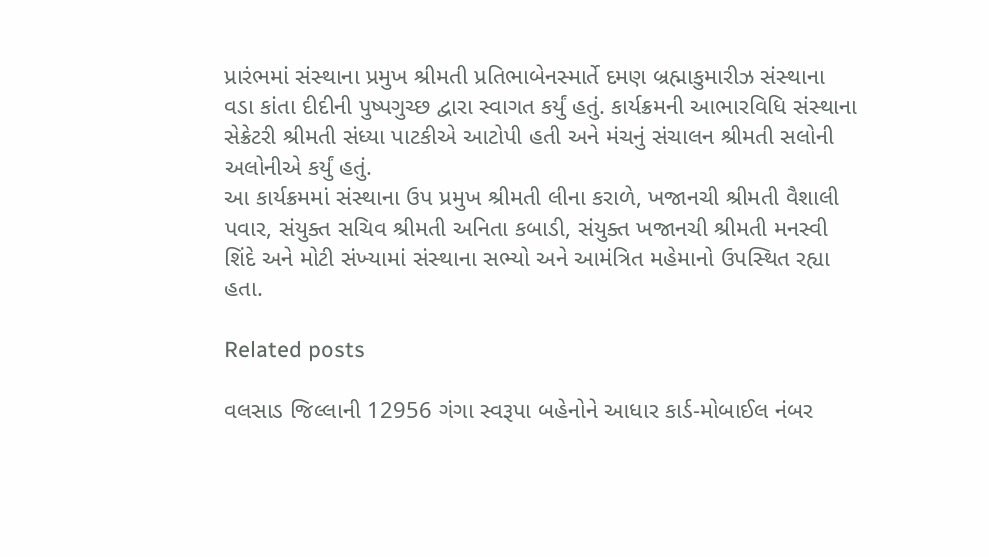પ્રારંભમાં સંસ્‍થાના પ્રમુખ શ્રીમતી પ્રતિભાબેનસ્‍માર્તે દમણ બ્રહ્માકુમારીઝ સંસ્‍થાના વડા કાંતા દીદીની પુષ્‍પગુચ્‍છ દ્વારા સ્‍વાગત કર્યું હતું. કાર્યક્રમની આભારવિધિ સંસ્‍થાના સેક્રેટરી શ્રીમતી સંધ્‍યા પાટકીએ આટોપી હતી અને મંચનું સંચાલન શ્રીમતી સલોની અલોનીએ કર્યું હતું.
આ કાર્યક્રમમાં સંસ્‍થાના ઉપ પ્રમુખ શ્રીમતી લીના કરાળે, ખજાનચી શ્રીમતી વૈશાલી પવાર, સંયુક્‍ત સચિવ શ્રીમતી અનિતા કબાડી, સંયુક્‍ત ખજાનચી શ્રીમતી મનસ્‍વી શિંદે અને મોટી સંખ્‍યામાં સંસ્‍થાના સભ્‍યો અને આમંત્રિત મહેમાનો ઉપસ્‍થિત રહ્યા હતા.

Related posts

વલસાડ જિલ્લાની 12956 ગંગા સ્‍વરૂપા બહેનોને આધાર કાર્ડ-મોબાઈલ નંબર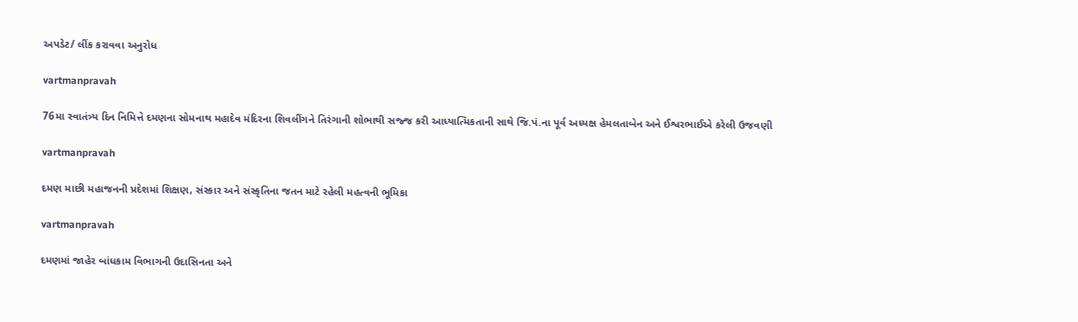અપડેટ/ લીંક કરાવવા અનુરોધ

vartmanpravah

76મા સ્‍વાતંત્ર્ય દિન નિમિત્તે દમણના સોમનાથ મહાદેવ મંદિરના શિવલીંગને તિરંગાની શોભાથી સજ્જ કરી આધ્‍યાત્‍મિકતાની સાથે જિ.પં.ના પૂર્વ અધ્‍યક્ષ હેમલતાબેન અને ઈશ્વરભાઈએ કરેલી ઉજવણી

vartmanpravah

દમણ માછી મહાજનની પ્રદેશમાં શિક્ષણ, સંસ્‍કાર અને સંસ્‍કૃતિના જતન માટે રહેલી મહત્‍વની ભૂમિકા

vartmanpravah

દમણમાં જાહેર બાંધકામ વિભાગની ઉદાસિનતા અને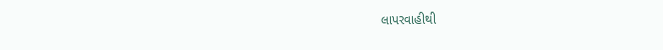લાપરવાહીથી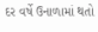દર વર્ષે ઉનાળામાં થતો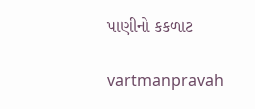પાણીનો કકળાટ

vartmanpravah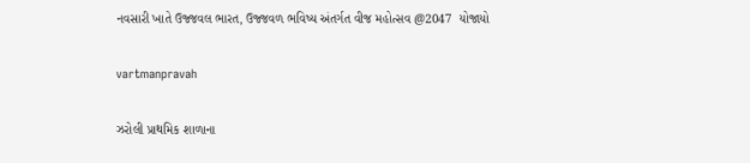નવસારી ખાતે ઉજ્જવલ ભારત, ઉજ્જવળ ભવિષ્ય અંતર્ગત વીજ મહોત્સવ @2047  યોજાયો

vartmanpravah

ઝરોલી પ્રાથમિક શાળાના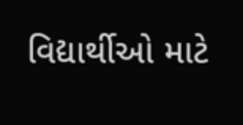વિદ્યાર્થીઓ માટે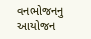વનભોજનનુ આયોજન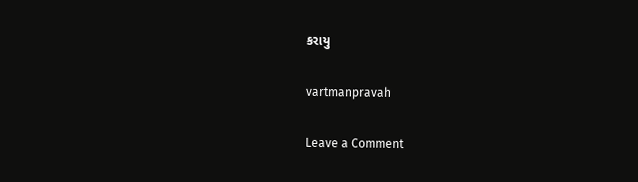કરાયુ

vartmanpravah

Leave a Comment